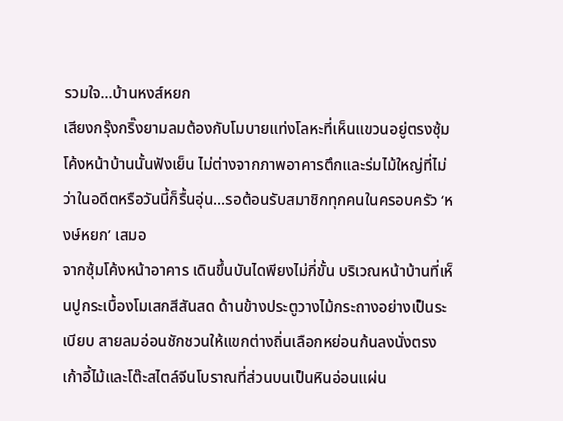รวมใจ...บ้านหงส์หยก
เสียงกรุ๊งกริ๊งยามลมต้องกับโมบายแท่งโลหะที่เห็นแขวนอยู่ตรงซุ้มโค้งหน้าบ้านนั้นฟังเย็น ไม่ต่างจากภาพอาคารตึกและร่มไม้ใหญ่ที่ไม่ว่าในอดีตหรือวันนี้ก็รื้นอุ่น...รอต้อนรับสมาชิกทุกคนในครอบครัว ‘หงษ์หยก’ เสมอ
จากซุ้มโค้งหน้าอาคาร เดินขึ้นบันไดพียงไม่กี่ขั้น บริเวณหน้าบ้านที่เห็นปูกระเบื้องโมเสกสีสันสด ด้านข้างประตูวางไม้กระถางอย่างเป็นระเบียบ สายลมอ่อนชักชวนให้แขกต่างถิ่นเลือกหย่อนก้นลงนั่งตรงเก้าอี้ไม้และโต๊ะสไตล์จีนโบราณที่ส่วนบนเป็นหินอ่อนแผ่น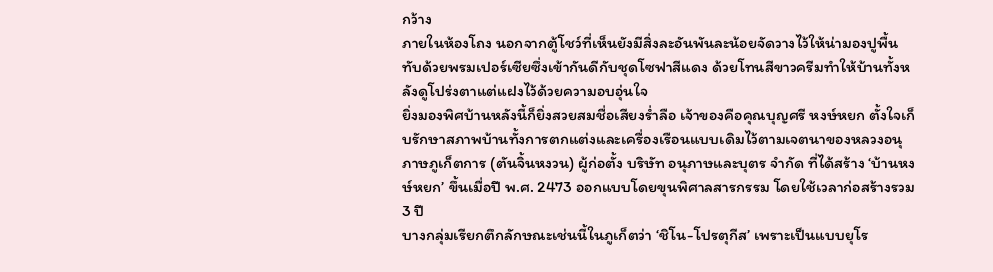กว้าง
ภายในห้องโถง นอกจากตู้โชว์ที่เห็นยังมีสิ่งละอันพันละน้อยจัดวางไว้ให้น่ามองปูพื้นทับด้วยพรมเปอร์เซียซึ่งเข้ากันดีกับชุดโซฟาสีแดง ด้วยโทนสีขาวครีมทำให้บ้านทั้งหลังดูโปร่งตาแต่แฝงไว้ด้วยความอบอุ่นใจ
ยิ่งมองพิศบ้านหลังนี้ก็ยิ่งสวยสมชื่อเสียงร่ำลือ เจ้าของคือคุณบุญศรี หงษ์หยก ตั้งใจเก็บรักษาสภาพบ้านทั้งการตกแต่งและเครื่องเรือนแบบเดิมไว้ตามเจตนาของหลวงอนุภาษภูเก็ตการ (ตันจิ้นหงวน) ผู้ก่อตั้ง บริษัท อนุภาษและบุตร จำกัด ที่ได้สร้าง ‘บ้านหงษ์หยก’ ขึ้นเมื่อปี พ.ศ. 2473 ออกแบบโดยขุนพิศาลสารกรรม โดยใช้เวลาก่อสร้างรวม 3 ปี
บางกลุ่มเรียกตึกลักษณะเช่นนี้ในภูเก็ตว่า ‘ชิโน-โปรตุกีส’ เพราะเป็นแบบยุโร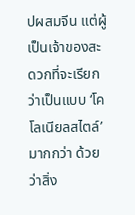ปผสมจีน แต่ผู้เป็นเจ้าของสะดวกที่จะเรียกว่าเป็นแบบ ‘โคโลเนียลสไตล์’ มากกว่า ด้วยว่าสิ่ง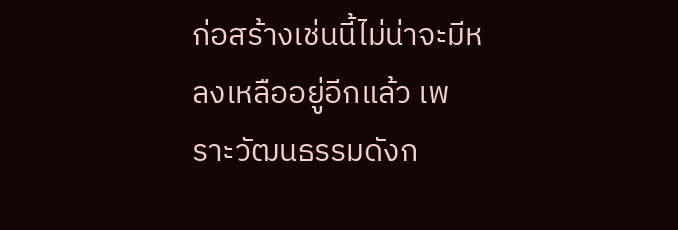ก่อสร้างเช่นนี้ไม่น่าจะมีหลงเหลืออยู่อีกแล้ว เพราะวัฒนธรรมดังก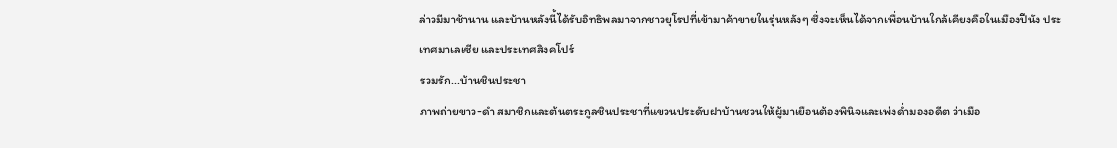ล่าวมีมาช้านาน และบ้านหลังนี้ได้รับอิทธิพลมาจากชาวยุโรปที่เข้ามาค้าขายในรุ่นหลังๆ ซึ่งจะเห็นได้จากเพื่อนบ้านใกล้เคียงคือในเมืองปีนัง ประเทศมาเลเซีย และประเทศสิงคโปร์
รวมรัก...บ้านชินประชา
ภาพถ่ายขาว-ดำ สมาชิกและต้นตระกูลชินประชาที่แขวนประดับฝาบ้านชวนให้ผู้มาเยือนต้องพินิจและเพ่งด่ำมองอดีต ว่าเมือ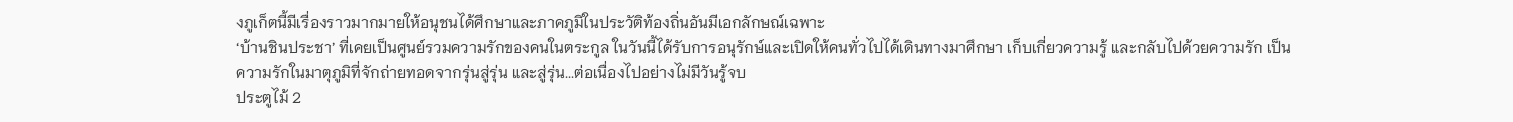งภูเก็ตนี้มีเรื่องราวมากมายให้อนุชนได้ศึกษาและภาคภูมิในประวัติท้องถิ่นอันมีเอกลักษณ์เฉพาะ
‘บ้านชินประชา’ ที่เคยเป็นศูนย์รวมความรักของคนในตระกูล ในวันนี้ได้รับการอนุรักษ์และเปิดให้คนทั่วไปได้เดินทางมาศึกษา เก็บเกี่ยวความรู้ และกลับไปด้วยความรัก เป็นความรักในมาตุภูมิที่จักถ่ายทอดจากรุ่นสู่รุ่น และสู่รุ่น...ต่อเนื่องไปอย่างไม่มีวันรู้จบ
ประตูไม้ 2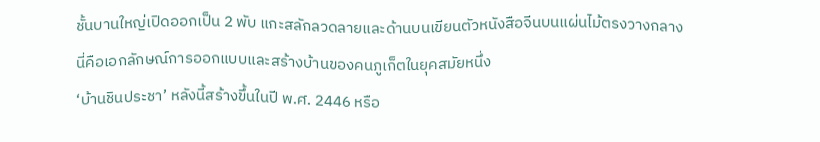ชั้นบานใหญ่เปิดออกเป็น 2 พับ แกะสลักลวดลายและด้านบนเขียนตัวหนังสือจีนบนแผ่นไม้ตรงวางกลาง นี่คือเอกลักษณ์การออกแบบและสร้างบ้านของคนภูเก็ตในยุคสมัยหนึ่ง
‘บ้านชินประชา’ หลังนี้สร้างขึ้นในปี พ.ศ. 2446 หรือ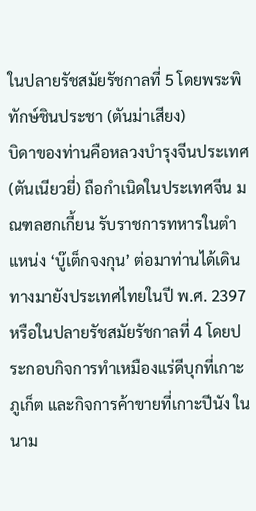ในปลายรัชสมัยรัชกาลที่ 5 โดยพระพิทักษ์ชินประชา (ตันม่าเสียง)
บิดาของท่านคือหลวงบำรุงจีนประเทศ (ตันเนียวยี่) ถือกำเนิดในประเทศจีน มณฑลฮกเกี้ยน รับราชการทหารในตำแหน่ง ‘บู๊เต็กจงกุน’ ต่อมาท่านได้เดินทางมายังประเทศไทยในปี พ.ศ. 2397 หรือในปลายรัชสมัยรัชกาลที่ 4 โดยประกอบกิจการทำเหมืองแร่ดีบุกที่เกาะภูเก็ต และกิจการค้าขายที่เกาะปีนัง ในนาม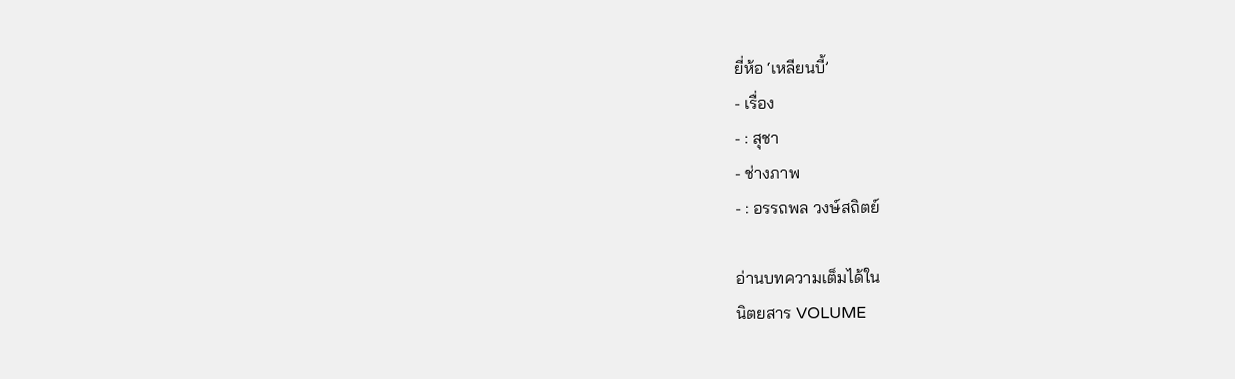ยี่ห้อ ‘เหลียนบี้’
- เรื่อง
- : สุชา
- ช่างภาพ
- : อรรถพล วงษ์สถิตย์

อ่านบทความเต็มได้ใน
นิตยสาร VOLUME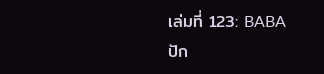เล่มที่ 123: BABA
ปัก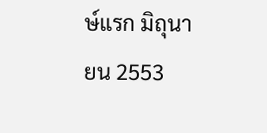ษ์แรก มิถุนายน 2553